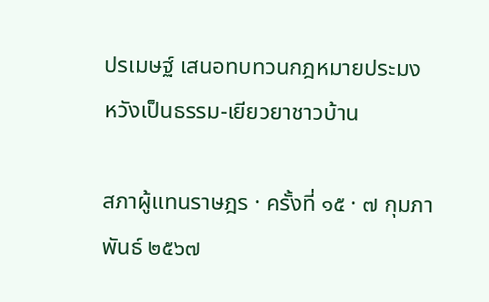ปรเมษฐ์ เสนอทบทวนกฎหมายประมง หวังเป็นธรรม-เยียวยาชาวบ้าน

สภาผู้แทนราษฎร · ครั้งที่ ๑๕ · ๗ กุมภาพันธ์ ๒๕๖๗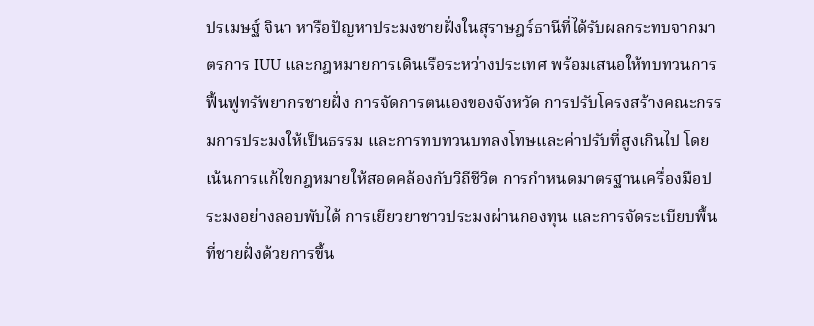ปรเมษฐ์ จินา หารือปัญหาประมงชายฝั่งในสุราษฎร์ธานีที่ได้รับผลกระทบจากมาตรการ IUU และกฎหมายการเดินเรือระหว่างประเทศ พร้อมเสนอให้ทบทวนการฟื้นฟูทรัพยากรชายฝั่ง การจัดการตนเองของจังหวัด การปรับโครงสร้างคณะกรรมการประมงให้เป็นธรรม และการทบทวนบทลงโทษและค่าปรับที่สูงเกินไป โดยเน้นการแก้ไขกฎหมายให้สอดคล้องกับวิถีชีวิต การกำหนดมาตรฐานเครื่องมือประมงอย่างลอบพับได้ การเยียวยาชาวประมงผ่านกองทุน และการจัดระเบียบพื้นที่ชายฝั่งด้วยการขึ้น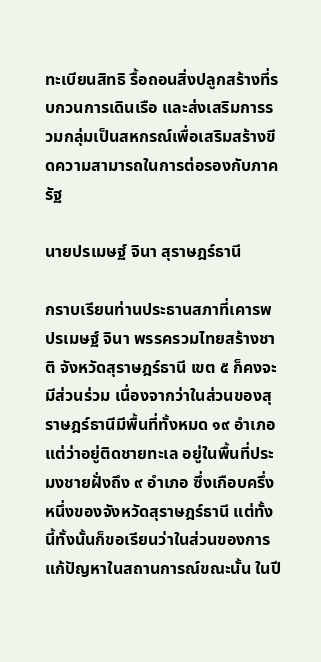ทะเบียนสิทธิ รื้อถอนสิ่งปลูกสร้างที่รบกวนการเดินเรือ และส่งเสริมการรวมกลุ่มเป็นสหกรณ์เพื่อเสริมสร้างขีดความสามารถในการต่อรองกับภาครัฐ

นายปรเมษฐ์ จินา สุราษฎร์ธานี

กราบเรียนท่านประธานสภาที่เคารพ ปรเมษฐ์ จินา พรรครวมไทยสร้างชาติ จังหวัดสุราษฎร์ธานี เขต ๕ ก็คงจะมีส่วนร่วม เนื่องจากว่าในส่วนของสุราษฎร์ธานีมีพื้นที่ทั้งหมด ๑๙ อำเภอ แต่ว่าอยู่ติดชายทะเล อยู่ในพื้นที่ประมงชายฝั่งถึง ๙ อำเภอ ซึ่งเกือบครึ่งหนึ่งของจังหวัดสุราษฎร์ธานี แต่ทั้งนี้ทั้งนั้นก็ขอเรียนว่าในส่วนของการแก้ปัญหาในสถานการณ์ขณะนั้น ในปี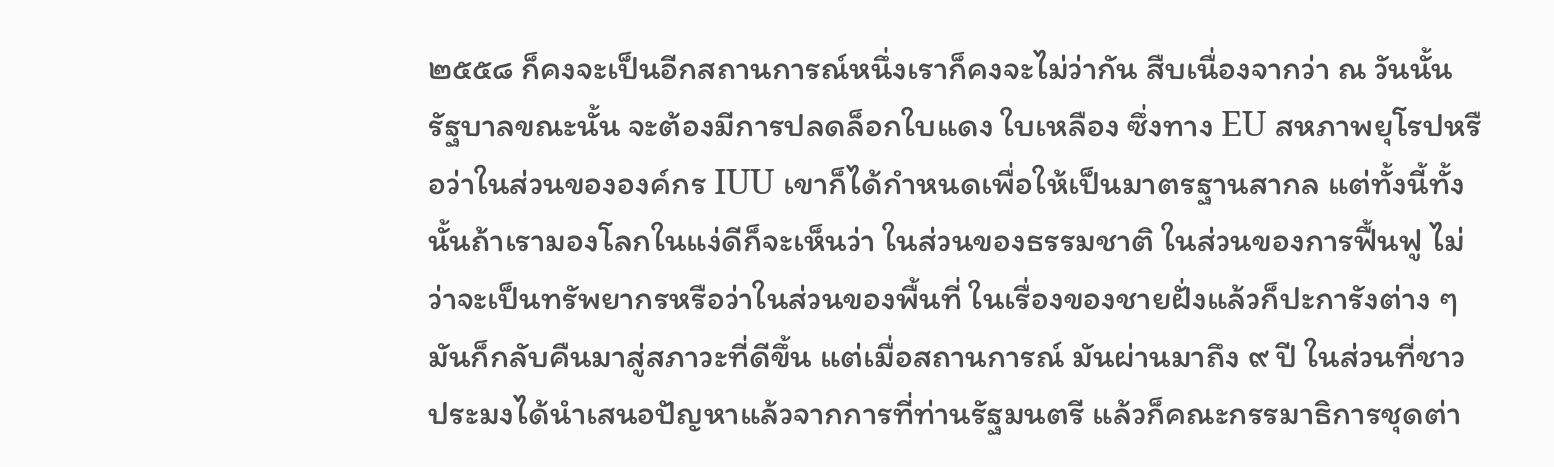๒๕๕๘ ก็คงจะเป็นอีกสถานการณ์หนึ่งเราก็คงจะไม่ว่ากัน สืบเนื่องจากว่า ณ วันนั้นรัฐบาลขณะนั้น จะต้องมีการปลดล็อกใบแดง ใบเหลือง ซึ่งทาง EU สหภาพยุโรปหรือว่าในส่วนขององค์กร IUU เขาก็ได้กำหนดเพื่อให้เป็นมาตรฐานสากล แต่ทั้งนี้ทั้งนั้นถ้าเรามองโลกในแง่ดีก็จะเห็นว่า ในส่วนของธรรมชาติ ในส่วนของการฟื้นฟู ไม่ว่าจะเป็นทรัพยากรหรือว่าในส่วนของพื้นที่ ในเรื่องของชายฝั่งแล้วก็ปะการังต่าง ๆ มันก็กลับคืนมาสู่สภาวะที่ดีขึ้น แต่เมื่อสถานการณ์ มันผ่านมาถึง ๙ ปี ในส่วนที่ชาวประมงได้นำเสนอปัญหาแล้วจากการที่ท่านรัฐมนตรี แล้วก็คณะกรรมาธิการชุดต่า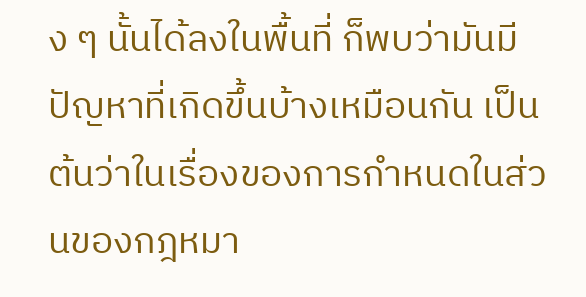ง ๆ นั้นได้ลงในพื้นที่ ก็พบว่ามันมีปัญหาที่เกิดขึ้นบ้างเหมือนกัน เป็นต้นว่าในเรื่องของการกำหนดในส่วนของกฎหมา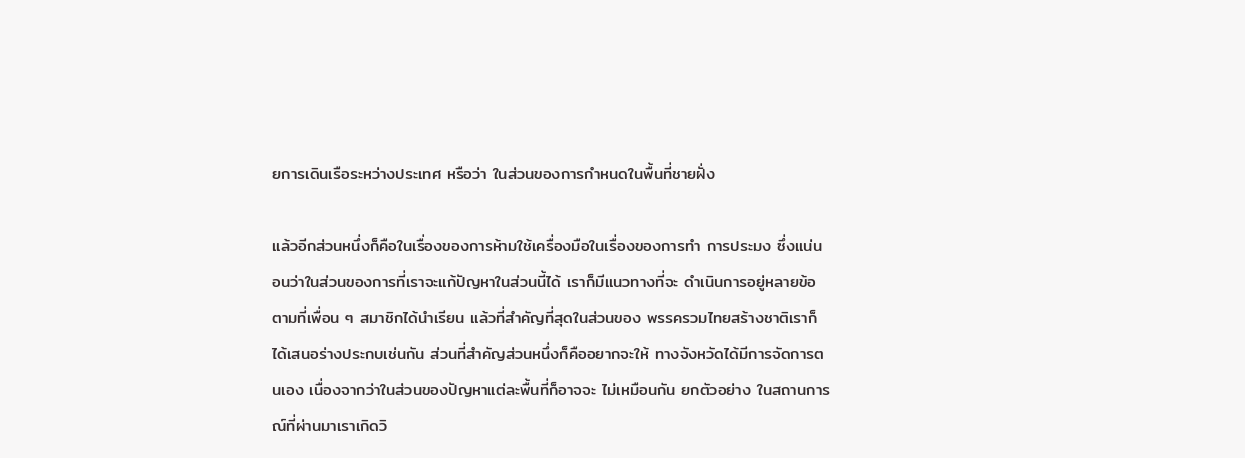ยการเดินเรือระหว่างประเทศ หรือว่า ในส่วนของการกำหนดในพื้นที่ชายฝั่ง

แล้วอีกส่วนหนึ่งก็คือในเรื่องของการห้ามใช้เครื่องมือในเรื่องของการทำ การประมง ซึ่งแน่นอนว่าในส่วนของการที่เราจะแก้ปัญหาในส่วนนี้ได้ เราก็มีแนวทางที่จะ ดำเนินการอยู่หลายข้อตามที่เพื่อน ๆ สมาชิกได้นำเรียน แล้วที่สำคัญที่สุดในส่วนของ พรรครวมไทยสร้างชาติเราก็ได้เสนอร่างประกบเช่นกัน ส่วนที่สำคัญส่วนหนึ่งก็คืออยากจะให้ ทางจังหวัดได้มีการจัดการตนเอง เนื่องจากว่าในส่วนของปัญหาแต่ละพื้นที่ก็อาจจะ ไม่เหมือนกัน ยกตัวอย่าง ในสถานการณ์ที่ผ่านมาเราเกิดวิ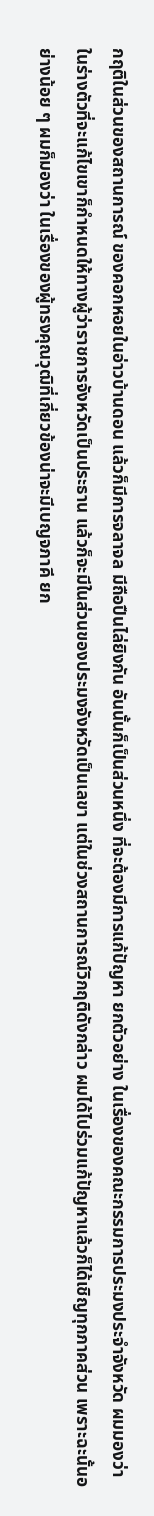กฤติในส่วนของสถานการณ์ ของคอกหอยในอ่าวบ้านดอน แล้วก็มีการจลาจล มีถือปืนไล่ยิงกัน อันนั้นก็เป็นส่วนหนึ่ง ที่จะต้องมีการแก้ปัญหา ยกตัวอย่าง ในเรื่องของคณะกรรมการประมงประจำจังหวัด ผมมองว่าในร่างตัวที่จะแก้ไขเขาก็กำหนดให้ทางผู้ว่าราชการจังหวัดเป็นประธาน แล้วก็จะมีในส่วนของประมงจังหวัดเป็นเลขา แต่ในช่วงสถานการณ์วิกฤติดังกล่าว ผมได้ไปร่วมแก้ปัญหาแล้วก็ได้เชิญทุกภาคส่วน เพราะฉะนั้นอย่างน้อย ๆ ผมก็มองว่า ในเรื่องของผู้ทรงคุณวุฒิที่เกี่ยวข้องน่าจะมีเบญจภาคี ยก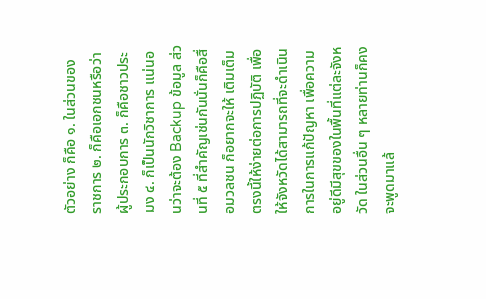ตัวอย่าง ก็คือ ๑. ในส่วนของ ราชการ ๒. ก็คือเอกชนหรือว่าผู้ประกอบการ ๓. ก็คือชาวประมง ๔. ก็เป็นนักวิชาการ แน่นอนว่าจะต้อง Backup ข้อมูล ส่วนที่ ๕ ที่สำคัญเช่นกันนั่นก็คือสื่อมวลชน ก็อยากจะให้ เติมเต็มตรงนี้ให้ง่ายต่อการปฏิบัติ เพื่อให้จังหวัดได้สามารถที่จะดำเนินการในการแก้ปัญหา เพื่อความอยู่ดีมีสุขของในพื้นที่แต่ละจังหวัด ในส่วนอื่น ๆ หลายท่านก็คงจะพูดมาแล้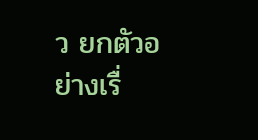ว ยกตัวอย่างเรื่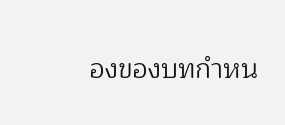องของบทกำหน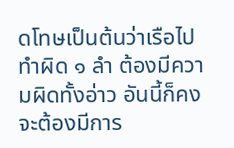ดโทษเป็นต้นว่าเรือไปทำผิด ๑ ลำ ต้องมีความผิดทั้งอ่าว อันนี้ก็คงจะต้องมีการ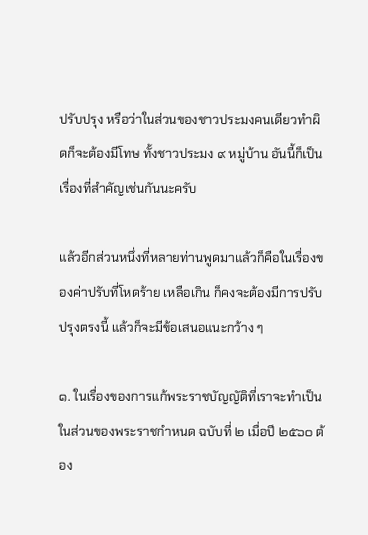ปรับปรุง หรือว่าในส่วนของชาวประมงคนเดียวทำผิดก็จะต้องมีโทษ ทั้งชาวประมง ๙ หมู่บ้าน อันนี้ก็เป็นเรื่องที่สำคัญเช่นกันนะครับ

แล้วอีกส่วนหนึ่งที่หลายท่านพูดมาแล้วก็คือในเรื่องของค่าปรับที่โหดร้าย เหลือเกิน ก็คงจะต้องมีการปรับปรุงตรงนี้ แล้วก็จะมีข้อเสนอแนะกว้าง ๆ

๑. ในเรื่องของการแก้พระราชบัญญัติที่เราจะทำเป็นในส่วนของพระราชกำหนด ฉบับที่ ๒ เมื่อปี ๒๕๖๐ ต้อง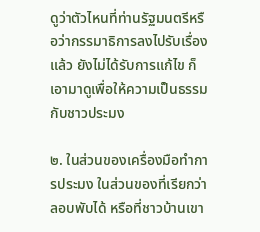ดูว่าตัวไหนที่ท่านรัฐมนตรีหรือว่ากรรมาธิการลงไปรับเรื่องแล้ว ยังไม่ได้รับการแก้ไข ก็เอามาดูเพื่อให้ความเป็นธรรมกับชาวประมง

๒. ในส่วนของเครื่องมือทำการประมง ในส่วนของที่เรียกว่าลอบพับได้ หรือที่ชาวบ้านเขา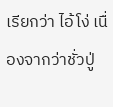เรียกว่า ไอ้โง่ เนื่องจากว่าชั่วปู่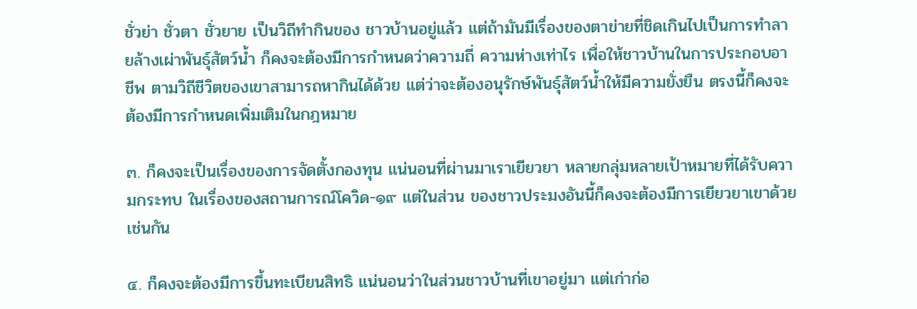ชั่วย่า ชั่วตา ชั่วยาย เป็นวิถีทำกินของ ชาวบ้านอยู่แล้ว แต่ถ้ามันมีเรื่องของตาข่ายที่ชิดเกินไปเป็นการทำลายล้างเผ่าพันธุ์สัตว์น้ำ ก็คงจะต้องมีการกำหนดว่าความถี่ ความห่างเท่าไร เพื่อให้ชาวบ้านในการประกอบอาชีพ ตามวิถีชีวิตของเขาสามารถหากินได้ด้วย แต่ว่าจะต้องอนุรักษ์พันธุ์สัตว์น้ำให้มีความยั่งยืน ตรงนี้ก็คงจะต้องมีการกำหนดเพิ่มเติมในกฎหมาย

๓. ก็คงจะเป็นเรื่องของการจัดตั้งกองทุน แน่นอนที่ผ่านมาเราเยียวยา หลายกลุ่มหลายเป้าหมายที่ได้รับความกระทบ ในเรื่องของสถานการณ์โควิด-๑๙ แต่ในส่วน ของชาวประมงอันนี้ก็คงจะต้องมีการเยียวยาเขาด้วยเช่นกัน

๔. ก็คงจะต้องมีการขึ้นทะเบียนสิทธิ แน่นอนว่าในส่วนชาวบ้านที่เขาอยู่มา แต่เก่าก่อ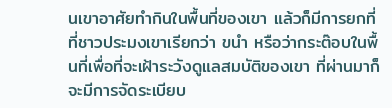นเขาอาศัยทำกินในพื้นที่ของเขา แล้วก็มีการยกที่ที่ชาวประมงเขาเรียกว่า ขนำ หรือว่ากระต๊อบในพื้นที่เพื่อที่จะเฝ้าระวังดูแลสมบัติของเขา ที่ผ่านมาก็จะมีการจัดระเบียบ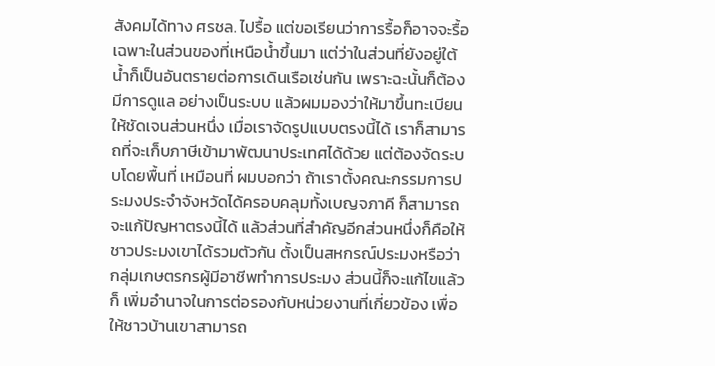สังคมได้ทาง ศรชล. ไปรื้อ แต่ขอเรียนว่าการรื้อก็อาจจะรื้อเฉพาะในส่วนของที่เหนือน้ำขึ้นมา แต่ว่าในส่วนที่ยังอยู่ใต้น้ำก็เป็นอันตรายต่อการเดินเรือเช่นกัน เพราะฉะนั้นก็ต้องมีการดูแล อย่างเป็นระบบ แล้วผมมองว่าให้มาขึ้นทะเบียนให้ชัดเจนส่วนหนึ่ง เมื่อเราจัดรูปแบบตรงนี้ได้ เราก็สามารถที่จะเก็บภาษีเข้ามาพัฒนาประเทศได้ด้วย แต่ต้องจัดระบบโดยพื้นที่ เหมือนที่ ผมบอกว่า ถ้าเราตั้งคณะกรรมการประมงประจำจังหวัดได้ครอบคลุมทั้งเบญจภาคี ก็สามารถ จะแก้ปัญหาตรงนี้ได้ แล้วส่วนที่สำคัญอีกส่วนหนึ่งก็คือให้ชาวประมงเขาได้รวมตัวกัน ตั้งเป็นสหกรณ์ประมงหรือว่ากลุ่มเกษตรกรผู้มีอาชีพทำการประมง ส่วนนี้ก็จะแก้ไขแล้วก็ เพิ่มอำนาจในการต่อรองกับหน่วยงานที่เกี่ยวข้อง เพื่อให้ชาวบ้านเขาสามารถ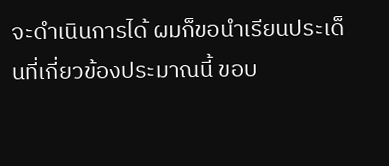จะดำเนินการได้ ผมก็ขอนำเรียนประเด็นที่เกี่ยวข้องประมาณนี้ ขอบ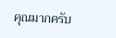คุณมากครับ